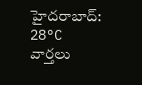హైదరాబాద్: 28°C
వార్తలు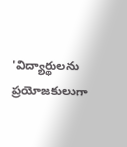'విద్యార్థులను ప్రయోజకులుగా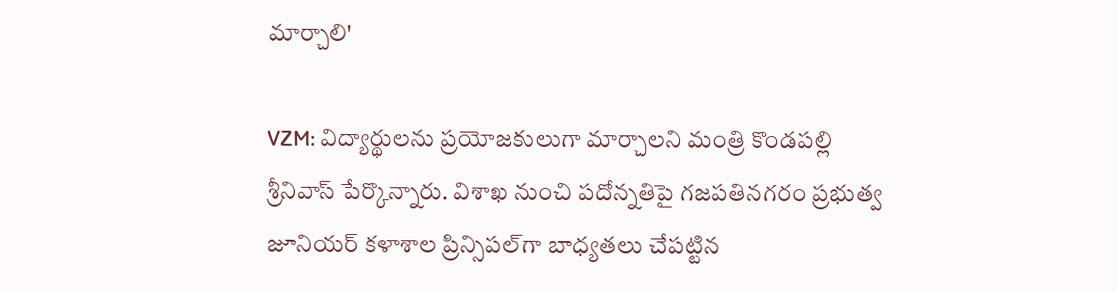మార్చాలి'

VZM: విద్యార్థులను ప్రయోజకులుగా మార్చాలని మంత్రి కొండ‌ప‌ల్లి శ్రీనివాస్ పేర్కొన్నారు. విశాఖ నుంచి పదోన్నతిపై గజపతినగరం ప్రభుత్వ జూనియర్ కళాశాల ప్రిన్సిపల్‌గా బాధ్యతలు చేపట్టిన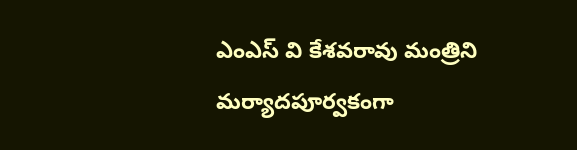ఎంఎస్ వి కేశవరావు మంత్రిని మర్యాదపూర్వకంగా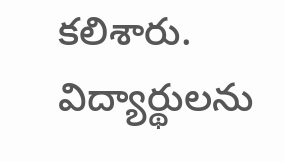కలిశారు. విద్యార్థులను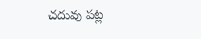చదువు పట్ల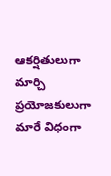ఆకర్షితులుగా మార్చి ప్రయోజకులుగా మారే విధంగా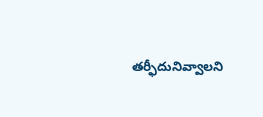తర్ఫీదునివ్వాలని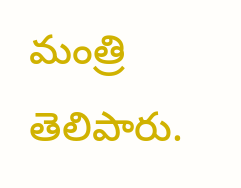మంత్రి తెలిపారు.